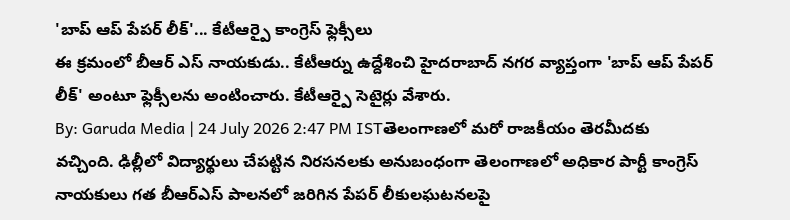'బాప్ ఆప్ పేపర్ లీక్'... కేటీఆర్పై కాంగ్రెస్ ఫ్లెక్సీలు
ఈ క్రమంలో బీఆర్ ఎస్ నాయకుడు.. కేటీఆర్ను ఉద్దేశించి హైదరాబాద్ నగర వ్యాప్తంగా 'బాప్ ఆప్ పేపర్ లీక్' అంటూ ఫ్లెక్సీలను అంటించారు. కేటీఆర్పై సెటైర్లు వేశారు.
By: Garuda Media | 24 July 2026 2:47 PM ISTతెలంగాణలో మరో రాజకీయం తెరమీదకు వచ్చింది. ఢిల్లీలో విద్యార్థులు చేపట్టిన నిరసనలకు అనుబంధంగా తెలంగాణలో అధికార పార్టీ కాంగ్రెస్ నాయకులు గత బీఆర్ఎస్ పాలనలో జరిగిన పేపర్ లీకులఘటనలపై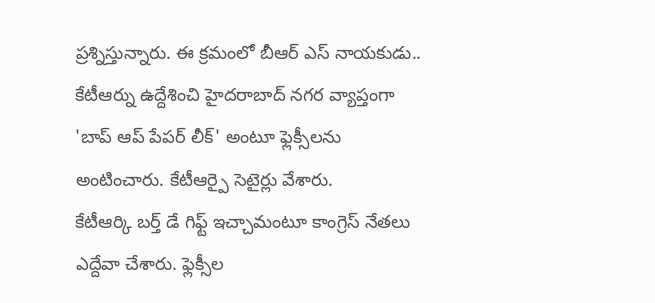ప్రశ్నిస్తున్నారు. ఈ క్రమంలో బీఆర్ ఎస్ నాయకుడు.. కేటీఆర్ను ఉద్దేశించి హైదరాబాద్ నగర వ్యాప్తంగా 'బాప్ ఆప్ పేపర్ లీక్' అంటూ ఫ్లెక్సీలను అంటించారు. కేటీఆర్పై సెటైర్లు వేశారు.
కేటీఆర్కి బర్త్ డే గిఫ్ట్ ఇచ్చామంటూ కాంగ్రెస్ నేతలు ఎద్దేవా చేశారు. ఫ్లెక్సీల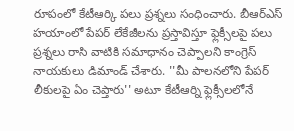రూపంలో కేటీఆర్కి పలు ప్రశ్నలు సంధించారు. బీఆర్ఎస్ హయాంలో పేపర్ లేకేజీలను ప్రస్తావిస్తూ ఫ్లెక్సీలపై పలు ప్రశ్నలు రాసి వాటికి సమాధానం చెప్పాలని కాంగ్రెస్ నాయకులు డిమాండ్ చేశారు. ''మీ పాలనలోని పేపర్ లీకులపై ఏం చెప్తారు'' అటూ కేటీఆర్ని ఫ్లెక్సీలలోనే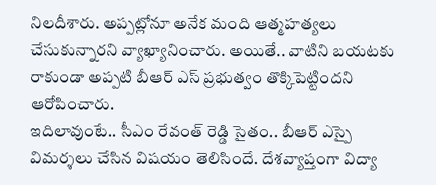నిలదీశారు. అప్పట్లోనూ అనేక మంది ఆత్మహత్యలు చేసుకున్నారని వ్యాఖ్యానించారు. అయితే.. వాటిని బయటకు రాకుండా అప్పటి బీఆర్ ఎస్ ప్రభుత్వం తొక్కిపెట్టిందని ఆరోపించారు.
ఇదిలావుంటే.. సీఎం రేవంత్ రెడ్డి సైతం.. బీఆర్ ఎస్పై విమర్శలు చేసిన విషయం తెలిసిందే. దేశవ్యాప్తంగా విద్యా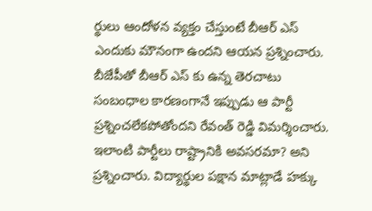ర్థులు ఆందోళన వ్యక్తం చేస్తుంటే బీఆర్ ఎస్ ఎందుకు మౌనంగా ఉందని ఆయన ప్రశ్నించారు. బీజేపీతో బీఆర్ ఎస్ కు ఉన్న తెరచాటు సంబంధాల కారణంగానే ఇప్పుడు ఆ పార్టీ ప్రశ్నించలేకపోతోందని రేవంత్ రెడ్డి విమర్శించారు. ఇలాంటి పార్టీలు రాష్ట్రానికి అవసరమా? అని ప్రశ్నించారు. విద్యార్థుల పక్షాన మాట్లాడే హక్కు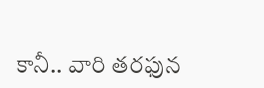కానీ.. వారి తరఫున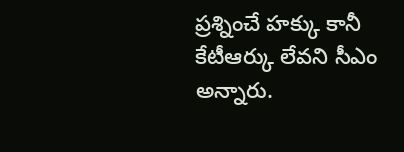ప్రశ్నించే హక్కు కానీ కేటీఆర్కు లేవని సీఎం అన్నారు.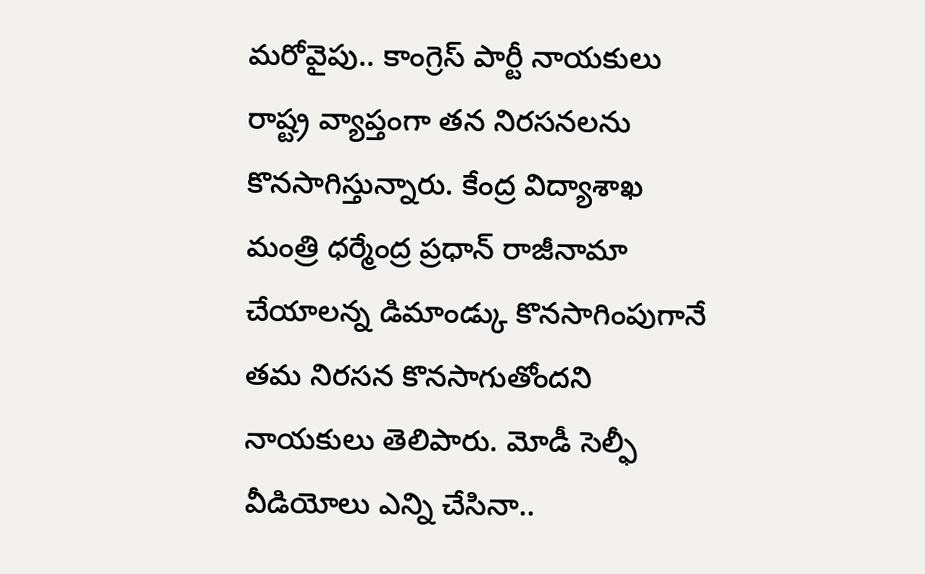మరోవైపు.. కాంగ్రెస్ పార్టీ నాయకులు రాష్ట్ర వ్యాప్తంగా తన నిరసనలను కొనసాగిస్తున్నారు. కేంద్ర విద్యాశాఖ మంత్రి ధర్మేంద్ర ప్రధాన్ రాజీనామా చేయాలన్న డిమాండ్కు కొనసాగింపుగానే తమ నిరసన కొనసాగుతోందని నాయకులు తెలిపారు. మోడీ సెల్ఫీ వీడియోలు ఎన్ని చేసినా..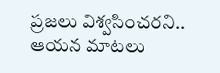ప్రజలు విశ్వసించరని.. ఆయన మాటలు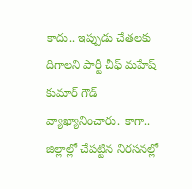కాదు.. ఇప్పుడు చేతలకు దిగాలని పార్టీ చీఫ్ మహేష్ కుమార్ గౌడ్ వ్యాఖ్యానించారు. కాగా.. జిల్లాల్లో చేపట్టిన నిరసనల్లో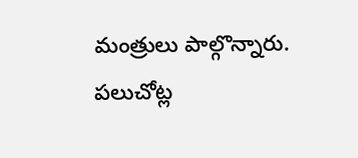మంత్రులు పాల్గొన్నారు. పలుచోట్ల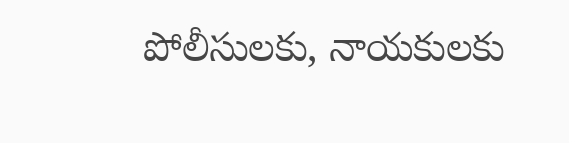పోలీసులకు, నాయకులకు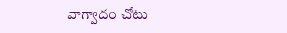వాగ్వాదం చోటు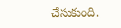చేసుకుంది.